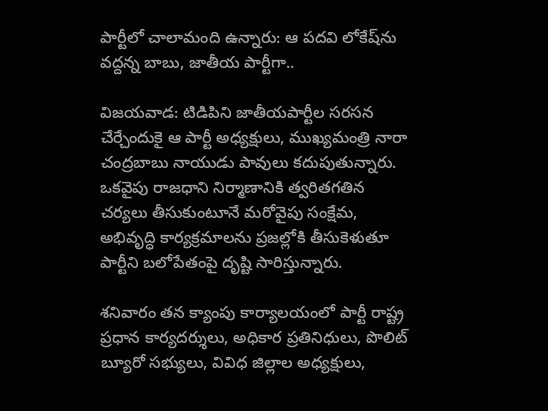పార్టీలో చాలామంది ఉన్నారు: ఆ పదవి లోకేష్‌ను వద్దన్న బాబు, జాతీయ పార్టీగా..

విజయవాడ: టిడిపిని జాతీయపార్టీల సరసన చేర్చేందుకై ఆ పార్టీ అధ్యక్షులు, ముఖ్యమంత్రి నారా చంద్రబాబు నాయుడు పావులు కదుపుతున్నారు. ఒకవైపు రాజధాని నిర్మాణానికి త్వరితగతిన చర్యలు తీసుకుంటూనే మరోవైపు సంక్షేమ, అభివృద్ధి కార్యక్రమాలను ప్రజల్లోకి తీసుకెళుతూ పార్టీని బలోపేతంపై దృష్టి సారిస్తున్నారు.

శనివారం తన క్యాంపు కార్యాలయంలో పార్టీ రాష్ట్ర ప్రధాన కార్యదర్శులు, అధికార ప్రతినిధులు, పొలిట్ బ్యూరో సభ్యులు, వివిధ జిల్లాల అధ్యక్షులు,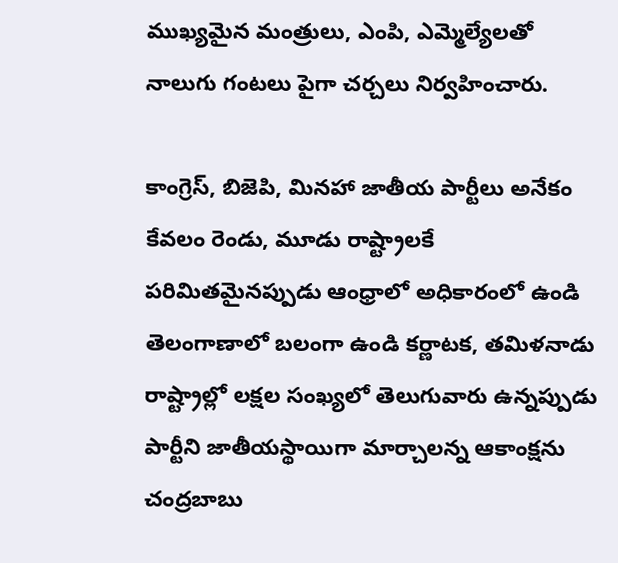ముఖ్యమైన మంత్రులు, ఎంపి, ఎమ్మెల్యేలతో నాలుగు గంటలు పైగా చర్చలు నిర్వహించారు.

కాంగ్రెస్, బిజెపి, మినహా జాతీయ పార్టీలు అనేకం కేవలం రెండు, మూడు రాష్ట్రాలకే పరిమితమైనప్పుడు ఆంధ్రాలో అధికారంలో ఉండి తెలంగాణాలో బలంగా ఉండి కర్ణాటక, తమిళనాడు రాష్ట్రాల్లో లక్షల సంఖ్యలో తెలుగువారు ఉన్నప్పుడు పార్టీని జాతీయస్థాయిగా మార్చాలన్న ఆకాంక్షను చంద్రబాబు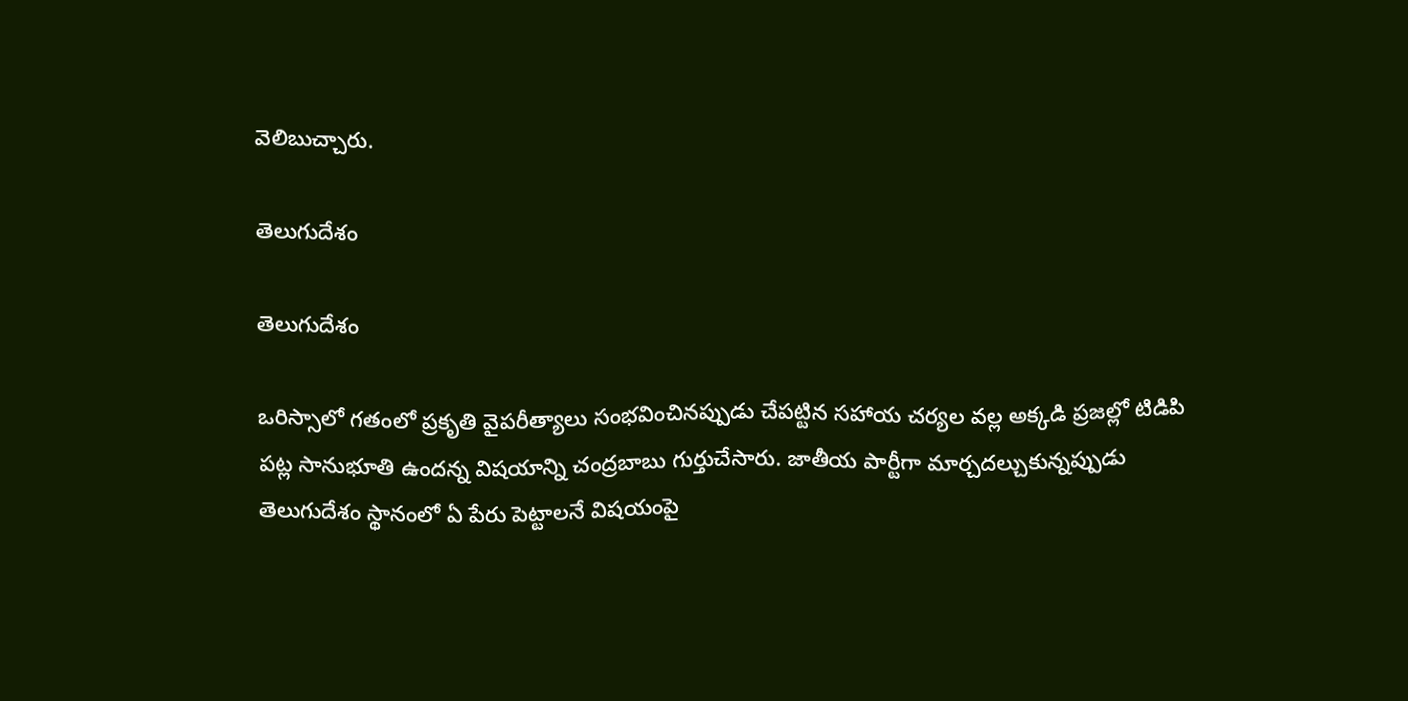వెలిబుచ్చారు.

తెలుగుదేశం

తెలుగుదేశం

ఒరిస్సాలో గతంలో ప్రకృతి వైపరీత్యాలు సంభవించినప్పుడు చేపట్టిన సహాయ చర్యల వల్ల అక్కడి ప్రజల్లో టిడిపి పట్ల సానుభూతి ఉందన్న విషయాన్ని చంద్రబాబు గుర్తుచేసారు. జాతీయ పార్టీగా మార్చదల్చుకున్నప్పుడు తెలుగుదేశం స్థానంలో ఏ పేరు పెట్టాలనే విషయంపై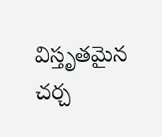విస్తృతమైన చర్చ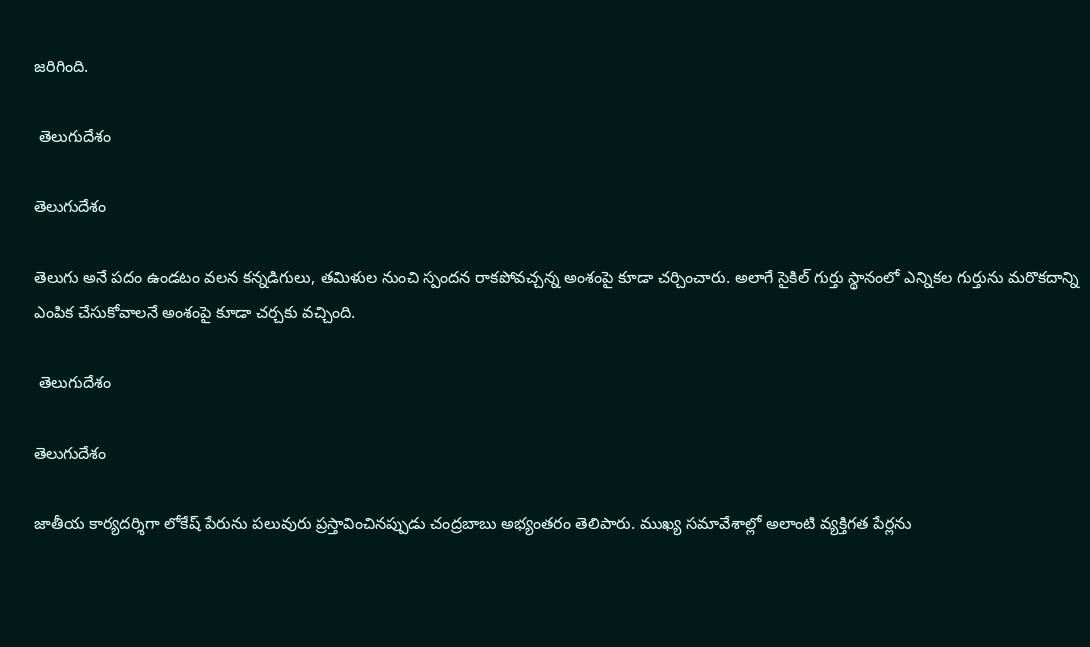జరిగింది.

 తెలుగుదేశం

తెలుగుదేశం

తెలుగు అనే పదం ఉండటం వలన కన్నడిగులు, తమిళుల నుంచి స్పందన రాకపోవచ్చన్న అంశంపై కూడా చర్చించారు. అలాగే సైకిల్ గుర్తు స్థానంలో ఎన్నికల గుర్తును మరొకదాన్ని ఎంపిక చేసుకోవాలనే అంశంపై కూడా చర్చకు వచ్చింది.

 తెలుగుదేశం

తెలుగుదేశం

జాతీయ కార్యదర్శిగా లోకేష్ పేరును పలువురు ప్రస్తావించినప్పుడు చంద్రబాబు అభ్యంతరం తెలిపారు. ముఖ్య సమావేశాల్లో అలాంటి వ్యక్తిగత పేర్లను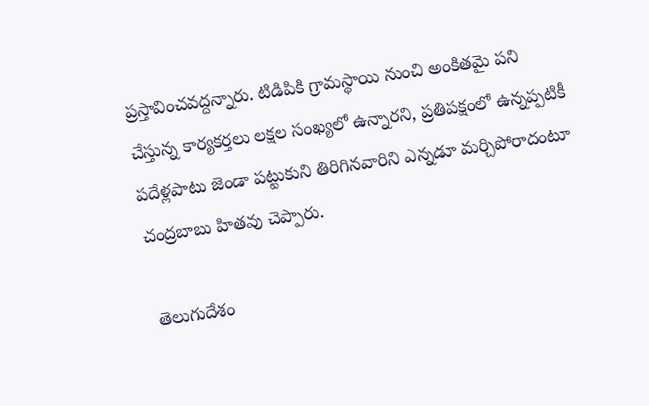ప్రస్తావించవద్దన్నారు. టిడిపికి గ్రామస్థాయి నుంచి అంకితమై పని చేస్తున్న కార్యకర్తలు లక్షల సంఖ్యలో ఉన్నారని, ప్రతిపక్షంలో ఉన్నప్పటికీ పదేళ్లపాటు జెండా పట్టుకుని తిరిగినవారిని ఎన్నడూ మర్చిపోరాదంటూ చంద్రబాబు హితవు చెప్పారు.

 తెలుగుదేశం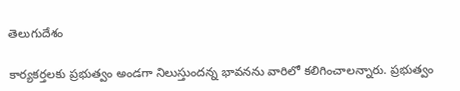తెలుగుదేశం

కార్యకర్తలకు ప్రభుత్వం అండగా నిలుస్తుందన్న భావనను వారిలో కలిగించాలన్నారు. ప్రభుత్వం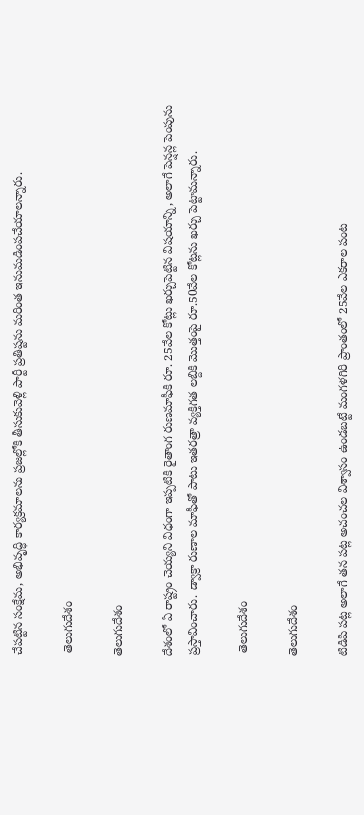చేపట్టిన సంక్షేమ, అభివృద్ధి కార్యక్రమాలను ప్రజల్లోకి తీసుకువెళ్లి పార్టీ ప్రతిష్టను మరింత ఇనుమడింపచేయాలన్నారు.

 తెలుగుదేశం

తెలుగుదేశం

దేశంలో ఏ రాష్ట్రం చెయ్యని విధంగా ఇప్పటికి రైతాంగ రుణమాఫీకి రూ. 25వేల కోట్లు ఖర్చుపెట్టిన విషయాన్ని, అలాగే పెన్షన్ల పెంపును ప్రస్తావించారు. డ్వాక్రా రుణాల మాఫీతో పాటు ఇతరత్రా వ్యక్తిగత లబ్దికి మొత్తంపై రూ.50వేల కోట్లను ఖర్చు పెట్టామన్నారు.

 తెలుగుదేశం

తెలుగుదేశం

టిడిపి పట్ల అలాగే తన పట్ల అచంచల విశ్వాసం ఉండబట్టే మంగళగిరి ప్రాంతంలో 25వేల ఎకరాల పంట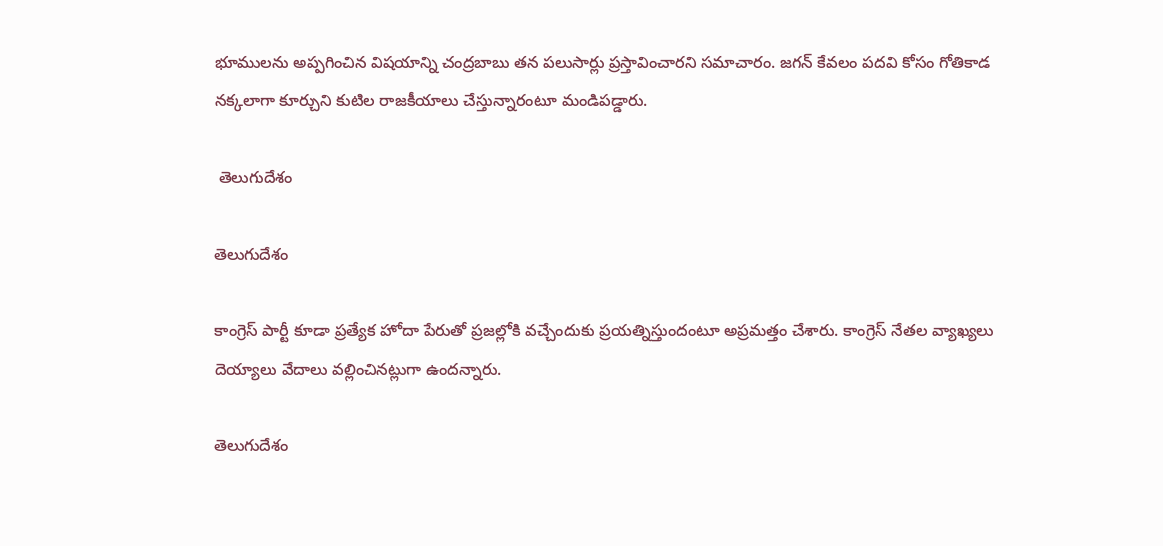భూములను అప్పగించిన విషయాన్ని చంద్రబాబు తన పలుసార్లు ప్రస్తావించారని సమాచారం. జగన్ కేవలం పదవి కోసం గోతికాడ నక్కలాగా కూర్చుని కుటిల రాజకీయాలు చేస్తున్నారంటూ మండిపడ్డారు.

 తెలుగుదేశం

తెలుగుదేశం

కాంగ్రెస్ పార్టీ కూడా ప్రత్యేక హోదా పేరుతో ప్రజల్లోకి వచ్చేందుకు ప్రయత్నిస్తుందంటూ అప్రమత్తం చేశారు. కాంగ్రెస్ నేతల వ్యాఖ్యలు దెయ్యాలు వేదాలు వల్లించినట్లుగా ఉందన్నారు.

తెలుగుదేశం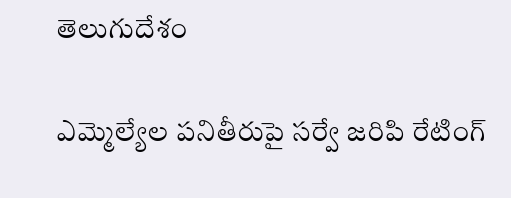తెలుగుదేశం

ఎమ్మెల్యేల పనితీరుపై సర్వే జరిపి రేటింగ్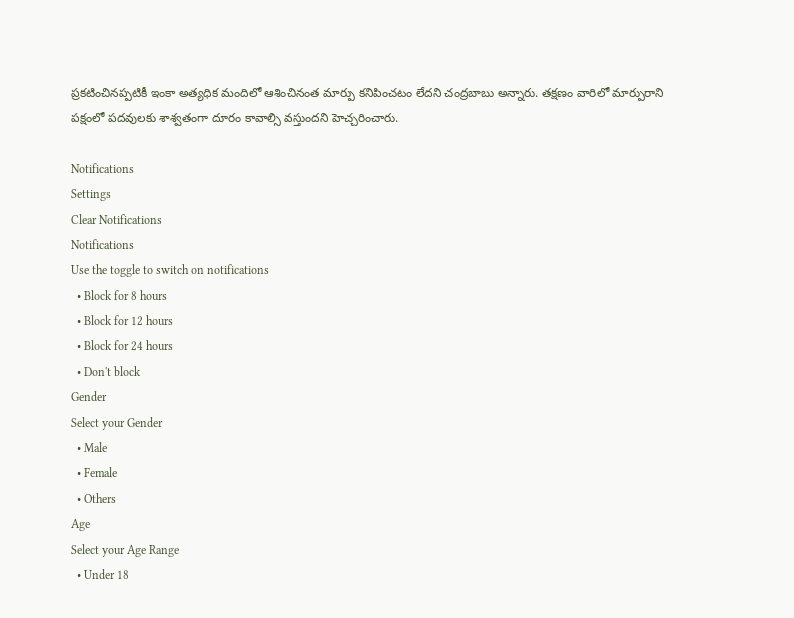ప్రకటించినప్పటికీ ఇంకా అత్యధిక మందిలో ఆశించినంత మార్పు కనిపించటం లేదని చంద్రబాబు అన్నారు. తక్షణం వారిలో మార్పురాని పక్షంలో పదవులకు శాశ్వతంగా దూరం కావాల్సి వస్తుందని హెచ్చరించారు.

Notifications
Settings
Clear Notifications
Notifications
Use the toggle to switch on notifications
  • Block for 8 hours
  • Block for 12 hours
  • Block for 24 hours
  • Don't block
Gender
Select your Gender
  • Male
  • Female
  • Others
Age
Select your Age Range
  • Under 18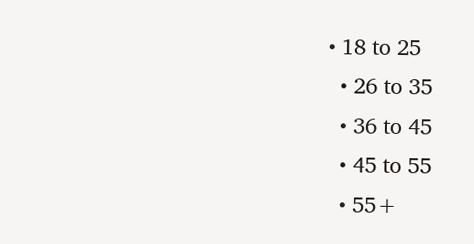• 18 to 25
  • 26 to 35
  • 36 to 45
  • 45 to 55
  • 55+